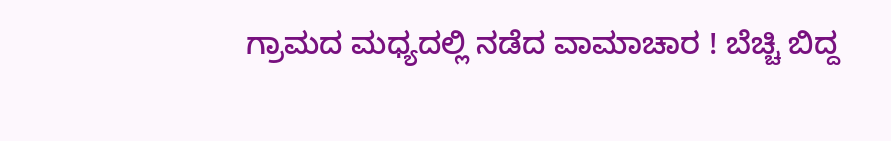ಗ್ರಾಮದ ಮಧ್ಯದಲ್ಲಿ ನಡೆದ ವಾಮಾಚಾರ ! ಬೆಚ್ಚಿ ಬಿದ್ದ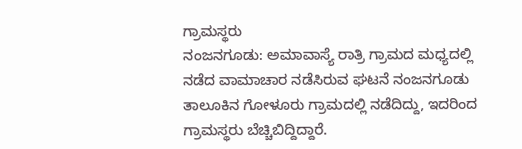ಗ್ರಾಮಸ್ಥರು
ನಂಜನಗೂಡು: ಅಮಾವಾಸ್ಯೆ ರಾತ್ರಿ ಗ್ರಾಮದ ಮಧ್ಯದಲ್ಲಿ ನಡೆದ ವಾಮಾಚಾರ ನಡೆಸಿರುವ ಘಟನೆ ನಂಜನಗೂಡು ತಾಲೂಕಿನ ಗೋಳೂರು ಗ್ರಾಮದಲ್ಲಿ ನಡೆದಿದ್ದು, ಇದರಿಂದ ಗ್ರಾಮಸ್ಥರು ಬೆಚ್ಚಿಬಿದ್ದಿದ್ದಾರೆ.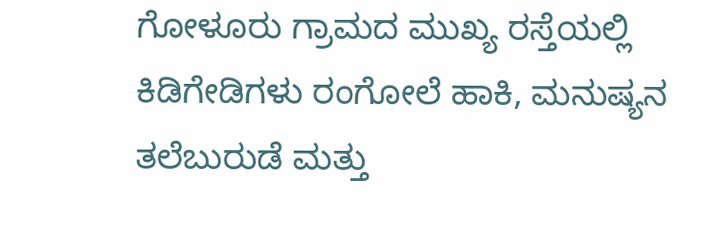ಗೋಳೂರು ಗ್ರಾಮದ ಮುಖ್ಯ ರಸ್ತೆಯಲ್ಲಿ ಕಿಡಿಗೇಡಿಗಳು ರಂಗೋಲೆ ಹಾಕಿ, ಮನುಷ್ಯನ ತಲೆಬುರುಡೆ ಮತ್ತು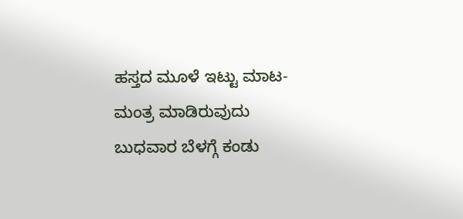ಹಸ್ತದ ಮೂಳೆ ಇಟ್ಟು ಮಾಟ-ಮಂತ್ರ ಮಾಡಿರುವುದು ಬುಧವಾರ ಬೆಳಗ್ಗೆ ಕಂಡು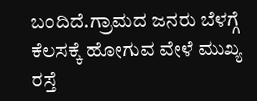ಬಂದಿದೆ.ಗ್ರಾಮದ ಜನರು ಬೆಳಗ್ಗೆ ಕೆಲಸಕ್ಕೆ ಹೋಗುವ ವೇಳೆ ಮುಖ್ಯ ರಸ್ತೆ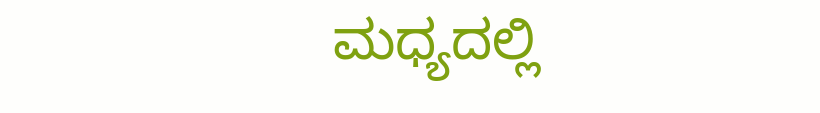ಮಧ್ಯದಲ್ಲಿ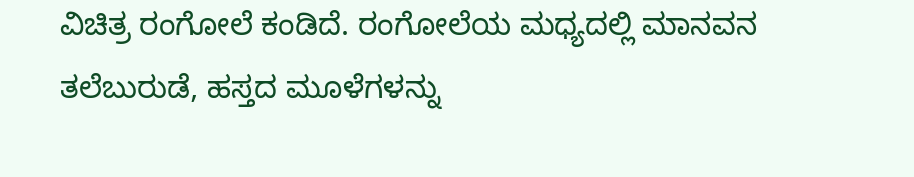ವಿಚಿತ್ರ ರಂಗೋಲೆ ಕಂಡಿದೆ. ರಂಗೋಲೆಯ ಮಧ್ಯದಲ್ಲಿ ಮಾನವನ ತಲೆಬುರುಡೆ, ಹಸ್ತದ ಮೂಳೆಗಳನ್ನು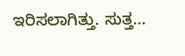ಇರಿಸಲಾಗಿತ್ತು. ಸುತ್ತ…